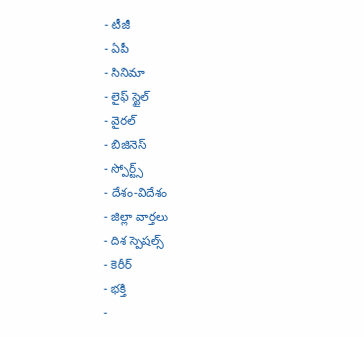- టీజీ
- ఏపీ
- సినిమా
- లైఫ్ స్టైల్
- వైరల్
- బిజినెస్
- స్పోర్ట్స్
- దేశం-విదేశం
- జిల్లా వార్తలు
- దిశ స్పెషల్స్
- కెరీర్
- భక్తి
-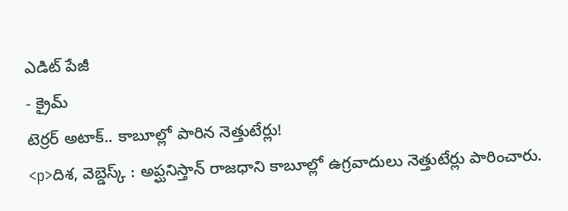ఎడిట్ పేజీ
- క్రైమ్
టెర్రర్ అటాక్.. కాబూల్లో పారిన నెత్తుటేర్లు!
<p>దిశ, వెబ్డెస్క్ : అప్ఘనిస్తాన్ రాజధాని కాబూల్లో ఉగ్రవాదులు నెత్తుటేర్లు పారించారు.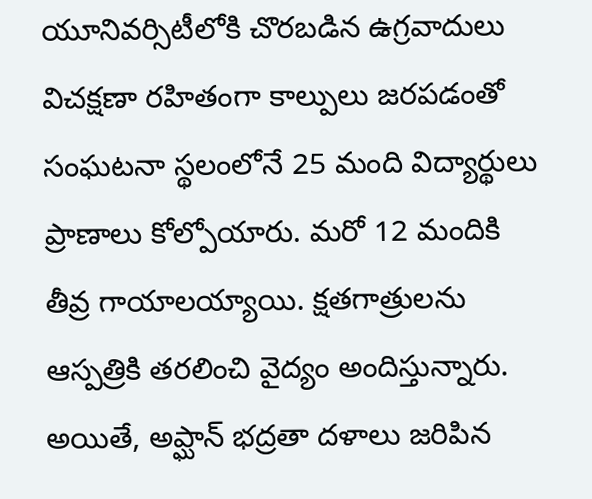యూనివర్సిటీలోకి చొరబడిన ఉగ్రవాదులు విచక్షణా రహితంగా కాల్పులు జరపడంతో సంఘటనా స్థలంలోనే 25 మంది విద్యార్థులు ప్రాణాలు కోల్పోయారు. మరో 12 మందికి తీవ్ర గాయాలయ్యాయి. క్షతగాత్రులను ఆస్పత్రికి తరలించి వైద్యం అందిస్తున్నారు. అయితే, అప్ఘాన్ భద్రతా దళాలు జరిపిన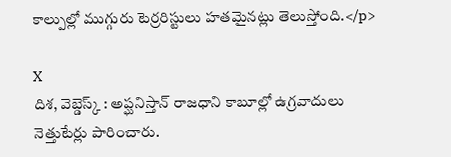కాల్పుల్లో ముగ్గురు టెర్రరిస్టులు హతమైనట్లు తెలుస్తోంది.</p>

X
దిశ, వెబ్డెస్క్ : అప్ఘనిస్తాన్ రాజధాని కాబూల్లో ఉగ్రవాదులు నెత్తుటేర్లు పారించారు.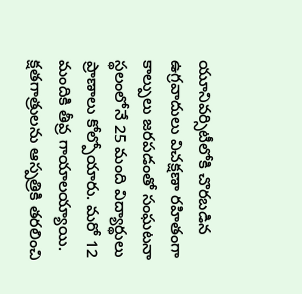యూనివర్సిటీలోకి చొరబడిన ఉగ్రవాదులు విచక్షణా రహితంగా కాల్పులు జరపడంతో సంఘటనా స్థలంలోనే 25 మంది విద్యార్థులు ప్రాణాలు కోల్పోయారు. మరో 12 మందికి తీవ్ర గాయాలయ్యాయి. క్షతగాత్రులను ఆస్పత్రికి తరలించి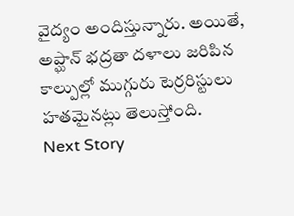వైద్యం అందిస్తున్నారు. అయితే, అప్ఘాన్ భద్రతా దళాలు జరిపిన కాల్పుల్లో ముగ్గురు టెర్రరిస్టులు హతమైనట్లు తెలుస్తోంది.
Next Story